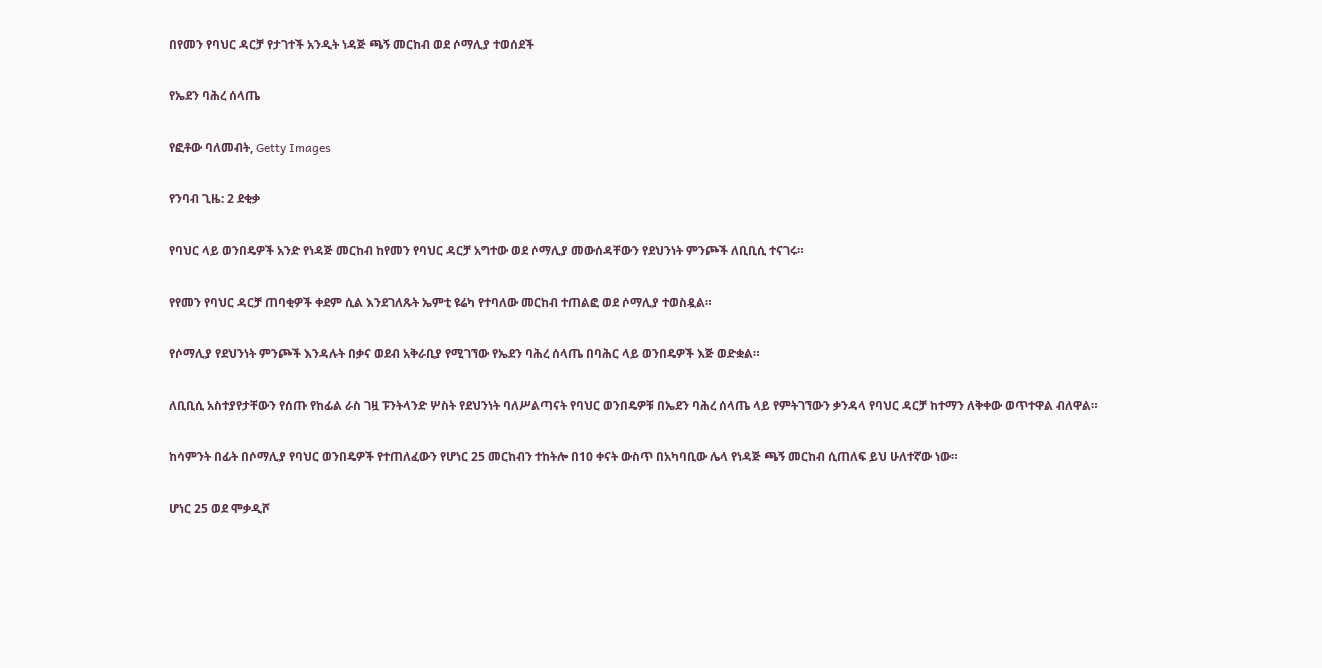በየመን የባህር ዳርቻ የታገተች አንዲት ነዳጅ ጫኝ መርከብ ወደ ሶማሊያ ተወሰደች

የኤደን ባሕረ ሰላጤ

የፎቶው ባለመብት, Getty Images

የንባብ ጊዜ: 2 ደቂቃ

የባህር ላይ ወንበዴዎች አንድ የነዳጅ መርከብ ከየመን የባህር ዳርቻ አግተው ወደ ሶማሊያ መውሰዳቸውን የደህንነት ምንጮች ለቢቢሲ ተናገሩ።

የየመን የባህር ዳርቻ ጠባቂዎች ቀደም ሲል እንደገለጹት ኤምቲ ዩሬካ የተባለው መርከብ ተጠልፎ ወደ ሶማሊያ ተወስዷል።

የሶማሊያ የደህንነት ምንጮች እንዳሉት በቃና ወደብ አቅራቢያ የሚገኘው የኤደን ባሕረ ሰላጤ በባሕር ላይ ወንበዴዎች እጅ ወድቋል።

ለቢቢሲ አስተያየታቸውን የሰጡ የከፊል ራስ ገዟ ፑንትላንድ ሦስት የደህንነት ባለሥልጣናት የባህር ወንበዴዎቹ በኤደን ባሕረ ሰላጤ ላይ የምትገኘውን ቃንዳላ የባህር ዳርቻ ከተማን ለቅቀው ወጥተዋል ብለዋል።

ከሳምንት በፊት በሶማሊያ የባህር ወንበዴዎች የተጠለፈውን የሆነር 25 መርከብን ተከትሎ በ10 ቀናት ውስጥ በአካባቢው ሌላ የነዳጅ ጫኝ መርከብ ሲጠለፍ ይህ ሁለተኛው ነው።

ሆነር 25 ወደ ሞቃዲሾ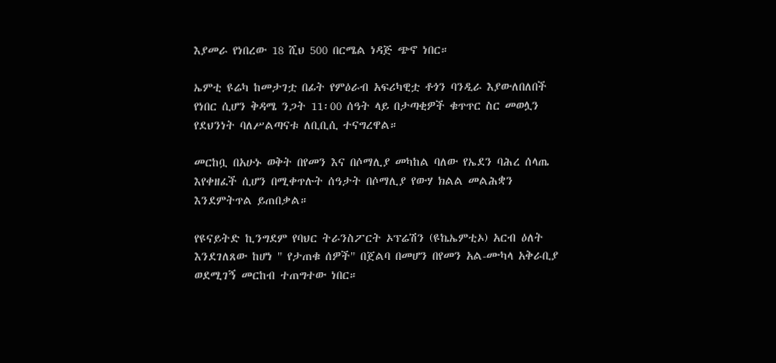እያመራ የነበረው 18 ሺህ 500 በርሜል ነዳጅ ጭኖ ነበር።

ኤምቲ ዩሬካ ከመታገቷ በፊት የምዕራብ አፍሪካዊቷ ቶጎን ባንዲራ እያውለበለበች የነበር ሲሆን ቅዳሜ ንጋት 11፡00 ሰዓት ላይ በታጣቂዎች ቁጥጥር ስር መወሏን የደህንነት ባለሥልጣናቱ ለቢቢሲ ተናግረዋል።

መርከቧ በአሁኑ ወቅት በየመን እና በሶማሊያ መካከል ባለው የኤደን ባሕረ ሰላጤ እየቀዘፈች ሲሆን በሚቀጥሉት ሰዓታት በሶማሊያ የውሃ ክልል መልሕቋን እንደምትጥል ይጠበቃል።

የዩናይትድ ኪንግደም የባህር ትራንስፖርት ኦፕሬሽን (ዩኬኤምቲኦ) አርብ ዕለት እንደገለጸው ከሆነ " የታጠቁ ሰዎች" በጀልባ በመሆን በየመን አል-ሙካላ አቅራቢያ ወደሚገኝ መርከብ ተጠግተው ነበር።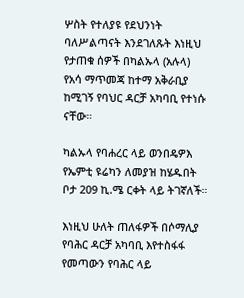ሦስት የተለያዩ የደህንነት ባለሥልጣናት እንደገለጹት እነዚህ የታጠቁ ሰዎች በካልኡላ (አሉላ) የአሳ ማጥመጃ ከተማ አቅራቢያ ከሚገኝ የባህር ዳርቻ አካባቢ የተነሱ ናቸው።

ካልኡላ የባሐረር ላይ ወንበዴዎእ የኤምቲ ዩሬካን ለመያዝ ከሄዱበት ቦታ 209 ኪ.ሜ ርቀት ላይ ትገኛለች።

እነዚህ ሁለት ጠለፋዎች በሶማሊያ የባሕር ዳርቻ አካባቢ እየተስፋፋ የመጣውን የባሕር ላይ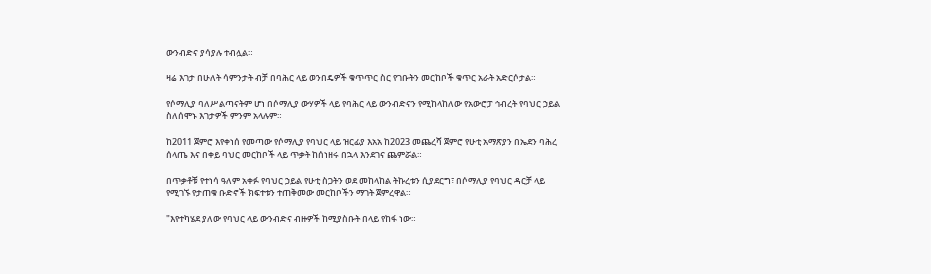ውንብድና ያሳያሉ ተብሏል።

ዛሬ እገታ በሁለት ሳምንታት ብቻ በባሕር ላይ ወንበዴዎች ቁጥጥር ስር የገቡትን መርከቦች ቁጥር አራት አድርሶታል።

የሶማሊያ ባለሥልጣናትም ሆነ በሶማሊያ ውሃዎች ላይ የባሕር ላይ ውንብድናን የሚከላከለው የአውሮፓ ኅብረት የባህር ኃይል ስለሰሞኑ እገታዎች ምንም አላሉም።

ከ2011 ጀምሮ እየቀነሰ የመጣው የሶማሊያ የባህር ላይ ዝርፊያ እአአ ከ2023 መጨረሻ ጀምሮ የሁቲ አማጽያን በኤደን ባሕረ ሰላጤ እና በቀይ ባህር መርከቦች ላይ ጥቃት ከሰነዘሩ በኋላ እንደገና ጨምሯል።

በጥቃቶቹ የተነሳ ዓለም አቀፉ የባህር ኃይል የሁቲ ስጋትን ወደ መከላከል ትኩረቱን ሲያደርግ፣ በሶማሊያ የባህር ዳርቻ ላይ የሚገኙ የታጠቁ ቡድኖች ክፍተቱን ተጠቅመው መርከቦችን ማገት ጀምረዋል።

"እየተካሄደ ያለው የባህር ላይ ውንብድና ብዙዎች ከሚያስቡት በላይ የከፋ ነው።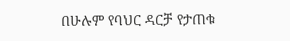በሁሉም የባህር ዳርቻ የታጠቁ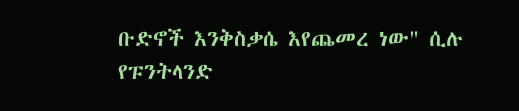ቡድኖች እንቅስቃሴ እየጨመረ ነው" ሲሉ የፑንትላንድ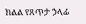ክልል የጸጥታ ኃላፊ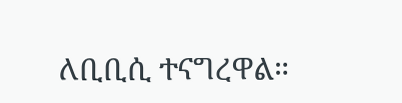ለቢቢሲ ተናግረዋል።